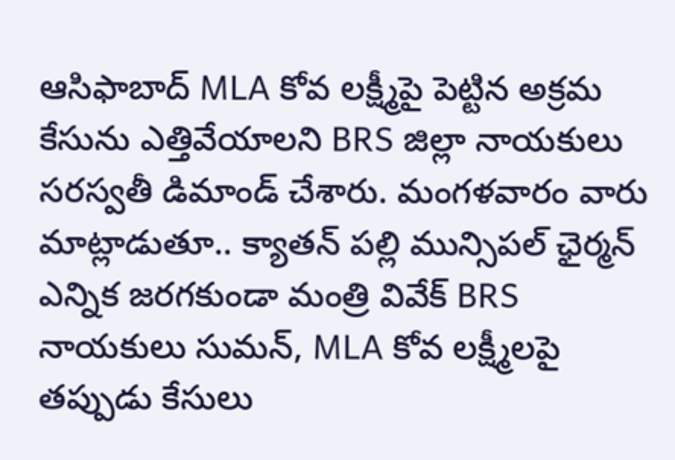ఆసిఫాబాద్ MLA కోవ లక్ష్మీపై పెట్టిన అక్రమ కేసును ఎత్తివేయాలని BRS జిల్లా నాయకులు సరస్వతీ డిమాండ్ చేశారు. మంగళవారం వారు మాట్లాడుతూ.. క్యాతన్ పల్లి మున్సిపల్ ఛైర్మన్ ఎన్నిక జరగకుండా మంత్రి వివేక్ BRS నాయకులు సుమన్, MLA కోవ లక్ష్మీలపై తప్పుడు కేసులు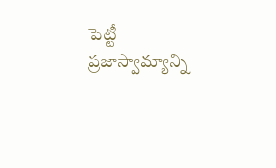పెట్టీ ప్రజాస్వామ్యాన్ని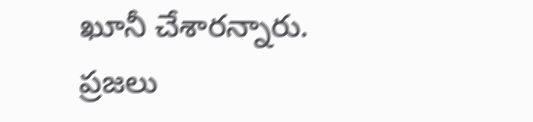ఖూనీ చేశారన్నారు. ప్రజలు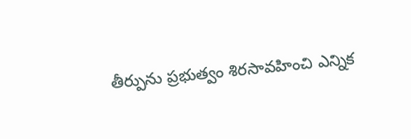తీర్పును ప్రభుత్వం శిరసావహించి ఎన్నిక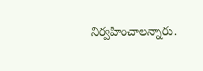నిర్వహించాలన్నారు.